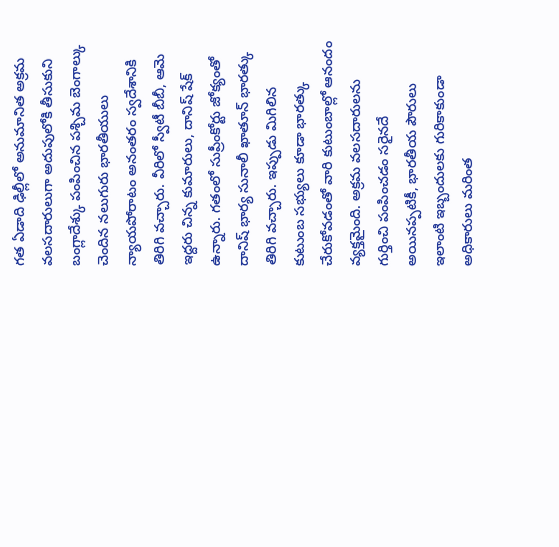గత ఏడాది ఢిల్లీలో అనుమానిత అక్రమ వలసదారులుగా అదుపులోకి తీసుకుని బంగ్లాదేశ్కు పంపించిన పశ్చిమ బెంగాల్కు చెందిన నలుగురు భారతీయులు న్యాయపోరాటం అనంతరం స్వదేశానికి తిరిగి వచ్చారు. వీరిలో స్వీటీ బీబీ, ఆమె ఇద్దరు చిన్న కుమారులు, దానిష్ షేక్ ఉన్నారు. గతంలో సుప్రీంకోర్టు జోక్యంతో దానిష్ భార్య సునాలీ ఖాతూన్ భారత్కు తిరిగి వచ్చారు. ఇప్పుడు మిగిలిన కుటుంబ సభ్యులు కూడా భారత్కు చేరుకోవడంతో వారి కుటుంబాల్లో ఆనందం వ్యక్తమైంది. అక్రమ వలసదారులను గుర్తించి పంపించడం సరైనదే అయినప్పటికీ, భారతీయ పౌరులు ఇలాంటి ఇబ్బందులకు గురికాకుండా అధికారులు మరింత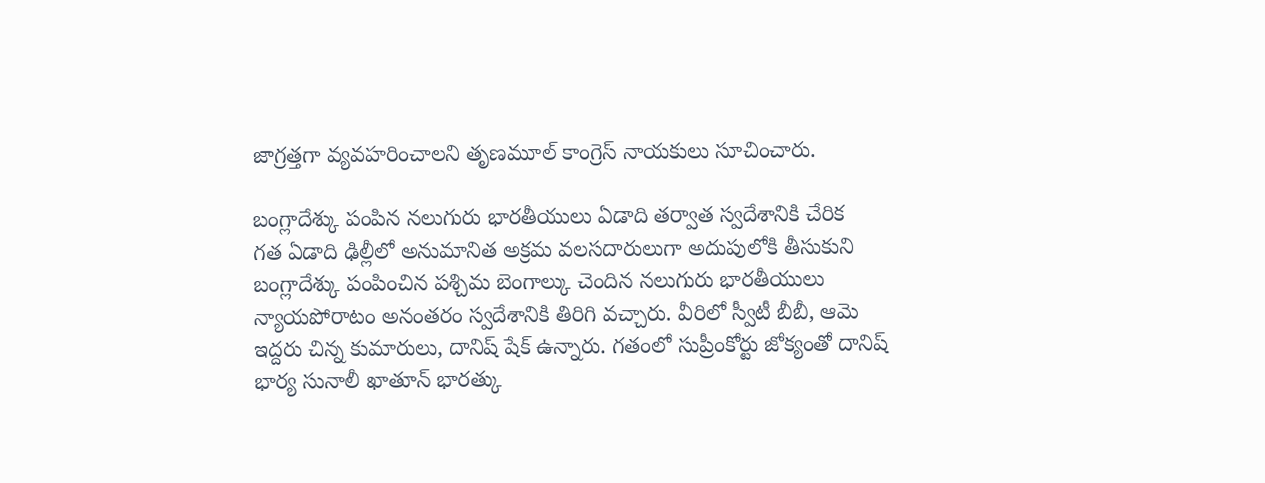జాగ్రత్తగా వ్యవహరించాలని తృణమూల్ కాంగ్రెస్ నాయకులు సూచించారు.

బంగ్లాదేశ్కు పంపిన నలుగురు భారతీయులు ఏడాది తర్వాత స్వదేశానికి చేరిక
గత ఏడాది ఢిల్లీలో అనుమానిత అక్రమ వలసదారులుగా అదుపులోకి తీసుకుని బంగ్లాదేశ్కు పంపించిన పశ్చిమ బెంగాల్కు చెందిన నలుగురు భారతీయులు న్యాయపోరాటం అనంతరం స్వదేశానికి తిరిగి వచ్చారు. వీరిలో స్వీటీ బీబీ, ఆమె ఇద్దరు చిన్న కుమారులు, దానిష్ షేక్ ఉన్నారు. గతంలో సుప్రీంకోర్టు జోక్యంతో దానిష్ భార్య సునాలీ ఖాతూన్ భారత్కు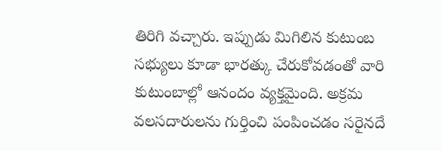తిరిగి వచ్చారు. ఇప్పుడు మిగిలిన కుటుంబ సభ్యులు కూడా భారత్కు చేరుకోవడంతో వారి కుటుంబాల్లో ఆనందం వ్యక్తమైంది. అక్రమ వలసదారులను గుర్తించి పంపించడం సరైనదే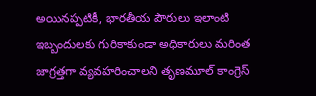అయినప్పటికీ, భారతీయ పౌరులు ఇలాంటి ఇబ్బందులకు గురికాకుండా అధికారులు మరింత జాగ్రత్తగా వ్యవహరించాలని తృణమూల్ కాంగ్రెస్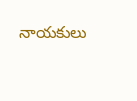నాయకులు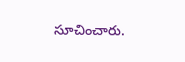సూచించారు.